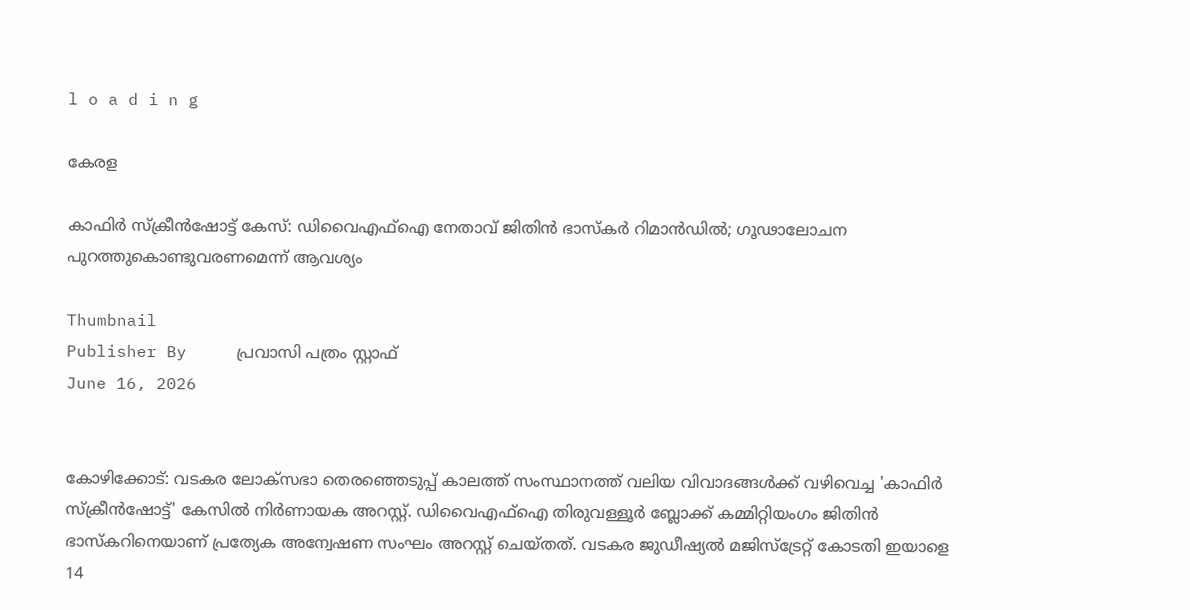l o a d i n g

കേരള

കാഫിര്‍ സ്‌ക്രീന്‍ഷോട്ട് കേസ്: ഡിവൈഎഫ്ഐ നേതാവ് ജിതിന്‍ ഭാസ്‌കര്‍ റിമാന്‍ഡില്‍; ഗൂഢാലോചന പുറത്തുകൊണ്ടുവരണമെന്ന് ആവശ്യം

Thumbnail
Publisher By     പ്രവാസി പത്രം സ്റ്റാഫ്
June 16, 2026


കോഴിക്കോട്: വടകര ലോക്സഭാ തെരഞ്ഞെടുപ്പ് കാലത്ത് സംസ്ഥാനത്ത് വലിയ വിവാദങ്ങള്‍ക്ക് വഴിവെച്ച 'കാഫിര്‍ സ്‌ക്രീന്‍ഷോട്ട്' കേസില്‍ നിര്‍ണായക അറസ്റ്റ്. ഡിവൈഎഫ്ഐ തിരുവള്ളൂര്‍ ബ്ലോക്ക് കമ്മിറ്റിയംഗം ജിതിന്‍ ഭാസ്‌കറിനെയാണ് പ്രത്യേക അന്വേഷണ സംഘം അറസ്റ്റ് ചെയ്തത്. വടകര ജുഡീഷ്യല്‍ മജിസ്ട്രേറ്റ് കോടതി ഇയാളെ 14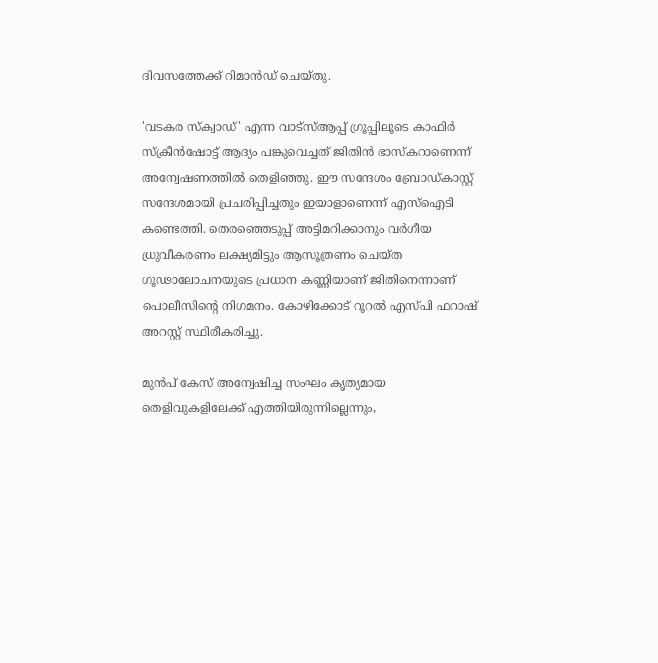ദിവസത്തേക്ക് റിമാന്‍ഡ് ചെയ്തു.

'വടകര സ്‌ക്വാഡ്' എന്ന വാട്സ്ആപ്പ് ഗ്രൂപ്പിലൂടെ കാഫിര്‍ സ്‌ക്രീന്‍ഷോട്ട് ആദ്യം പങ്കുവെച്ചത് ജിതിന്‍ ഭാസ്‌കറാണെന്ന് അന്വേഷണത്തില്‍ തെളിഞ്ഞു. ഈ സന്ദേശം ബ്രോഡ്കാസ്റ്റ് സന്ദേശമായി പ്രചരിപ്പിച്ചതും ഇയാളാണെന്ന് എസ്‌ഐടി കണ്ടെത്തി. തെരഞ്ഞെടുപ്പ് അട്ടിമറിക്കാനും വര്‍ഗീയ ധ്രുവീകരണം ലക്ഷ്യമിട്ടും ആസൂത്രണം ചെയ്ത ഗൂഢാലോചനയുടെ പ്രധാന കണ്ണിയാണ് ജിതിനെന്നാണ് പൊലീസിന്റെ നിഗമനം. കോഴിക്കോട് റൂറല്‍ എസ്പി ഫറാഷ് അറസ്റ്റ് സ്ഥിരീകരിച്ചു.

മുന്‍പ് കേസ് അന്വേഷിച്ച സംഘം കൃത്യമായ തെളിവുകളിലേക്ക് എത്തിയിരുന്നില്ലെന്നും,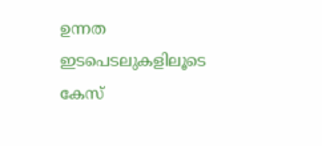ഉന്നത ഇടപെടലുകളിലൂടെ കേസ്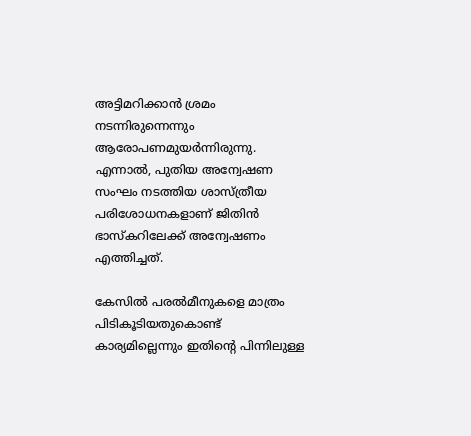അട്ടിമറിക്കാന്‍ ശ്രമം നടന്നിരുന്നെന്നും ആരോപണമുയര്‍ന്നിരുന്നു. എന്നാല്‍, പുതിയ അന്വേഷണ സംഘം നടത്തിയ ശാസ്ത്രീയ പരിശോധനകളാണ് ജിതിന്‍ ഭാസ്‌കറിലേക്ക് അന്വേഷണം എത്തിച്ചത്.

കേസില്‍ പരല്‍മീനുകളെ മാത്രം പിടികൂടിയതുകൊണ്ട് കാര്യമില്ലെന്നും ഇതിന്റെ പിന്നിലുള്ള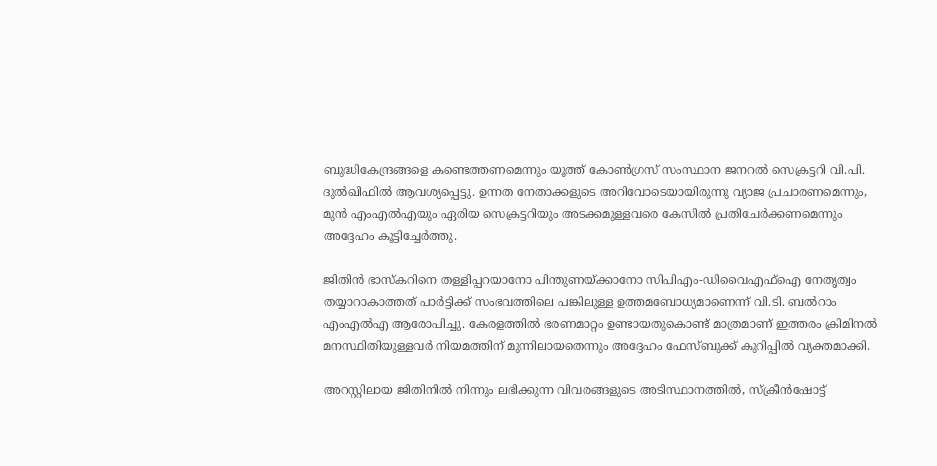ബുദ്ധികേന്ദ്രങ്ങളെ കണ്ടെത്തണമെന്നും യൂത്ത് കോണ്‍ഗ്രസ് സംസ്ഥാന ജനറല്‍ സെക്രട്ടറി വി.പി. ദുല്‍ഖിഫില്‍ ആവശ്യപ്പെട്ടു. ഉന്നത നേതാക്കളുടെ അറിവോടെയായിരുന്നു വ്യാജ പ്രചാരണമെന്നും, മുന്‍ എംഎല്‍എയും ഏരിയ സെക്രട്ടറിയും അടക്കമുള്ളവരെ കേസില്‍ പ്രതിചേര്‍ക്കണമെന്നും അദ്ദേഹം കൂട്ടിച്ചേര്‍ത്തു.

ജിതിന്‍ ഭാസ്‌കറിനെ തള്ളിപ്പറയാനോ പിന്തുണയ്ക്കാനോ സിപിഎം-ഡിവൈഎഫ്ഐ നേതൃത്വം തയ്യാറാകാത്തത് പാര്‍ട്ടിക്ക് സംഭവത്തിലെ പങ്കിലുള്ള ഉത്തമബോധ്യമാണെന്ന് വി.ടി. ബല്‍റാം എംഎല്‍എ ആരോപിച്ചു. കേരളത്തില്‍ ഭരണമാറ്റം ഉണ്ടായതുകൊണ്ട് മാത്രമാണ് ഇത്തരം ക്രിമിനല്‍ മനസ്ഥിതിയുള്ളവര്‍ നിയമത്തിന് മുന്നിലായതെന്നും അദ്ദേഹം ഫേസ്ബുക്ക് കുറിപ്പില്‍ വ്യക്തമാക്കി.

അറസ്റ്റിലായ ജിതിനില്‍ നിന്നും ലഭിക്കുന്ന വിവരങ്ങളുടെ അടിസ്ഥാനത്തില്‍, സ്‌ക്രീന്‍ഷോട്ട്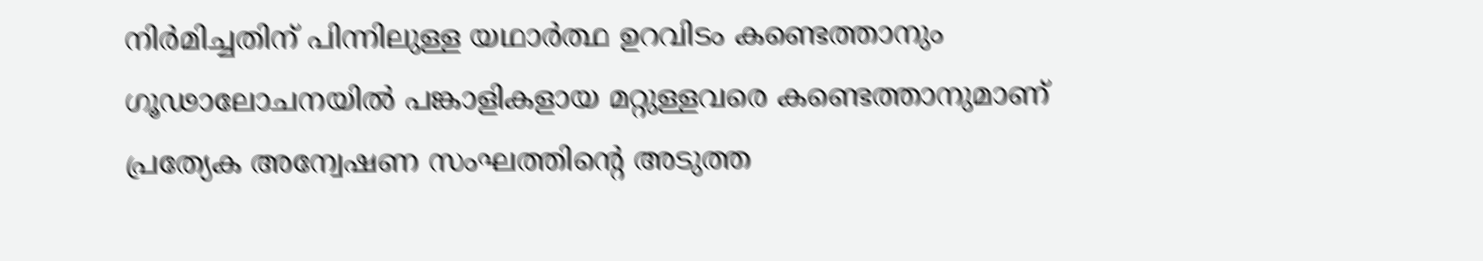നിര്‍മിച്ചതിന് പിന്നിലുള്ള യഥാര്‍ത്ഥ ഉറവിടം കണ്ടെത്താനും ഗൂഢാലോചനയില്‍ പങ്കാളികളായ മറ്റുള്ളവരെ കണ്ടെത്താനുമാണ് പ്രത്യേക അന്വേഷണ സംഘത്തിന്റെ അടുത്ത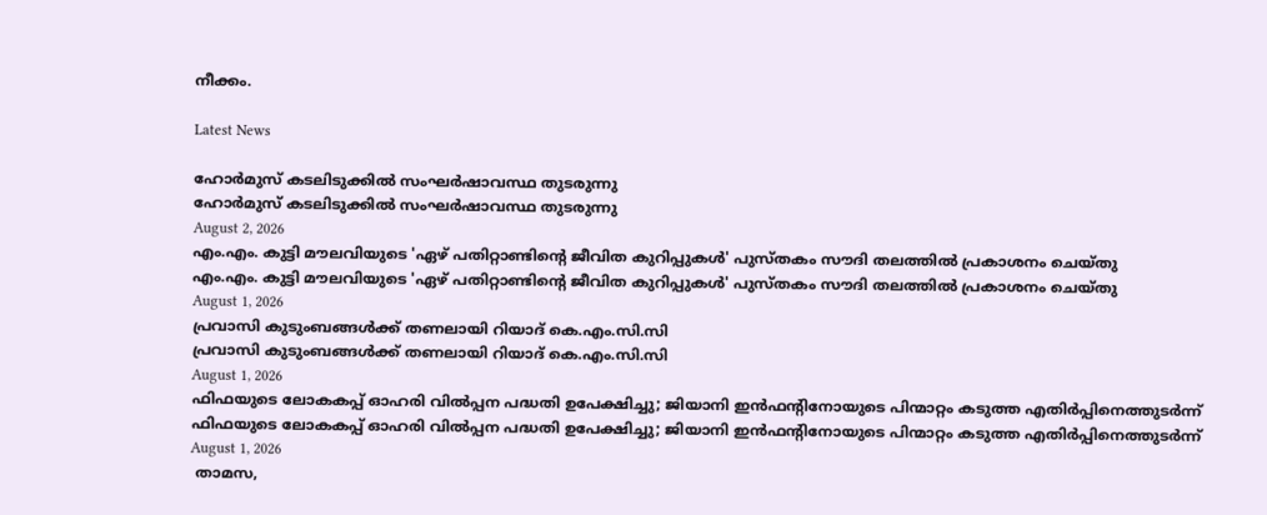നീക്കം.

Latest News

ഹോര്‍മുസ് കടലിടുക്കില്‍ സംഘര്‍ഷാവസ്ഥ തുടരുന്നു
ഹോര്‍മുസ് കടലിടുക്കില്‍ സംഘര്‍ഷാവസ്ഥ തുടരുന്നു
August 2, 2026
എം.എം. കുട്ടി മൗലവിയുടെ 'ഏഴ് പതിറ്റാണ്ടിന്റെ ജീവിത കുറിപ്പുകള്‍' പുസ്തകം സൗദി തലത്തില്‍ പ്രകാശനം ചെയ്തു
എം.എം. കുട്ടി മൗലവിയുടെ 'ഏഴ് പതിറ്റാണ്ടിന്റെ ജീവിത കുറിപ്പുകള്‍' പുസ്തകം സൗദി തലത്തില്‍ പ്രകാശനം ചെയ്തു
August 1, 2026
പ്രവാസി കുടുംബങ്ങള്‍ക്ക് തണലായി റിയാദ് കെ.എം.സി.സി
പ്രവാസി കുടുംബങ്ങള്‍ക്ക് തണലായി റിയാദ് കെ.എം.സി.സി
August 1, 2026
ഫിഫയുടെ ലോകകപ്പ് ഓഹരി വില്‍പ്പന പദ്ധതി ഉപേക്ഷിച്ചു; ജിയാനി ഇന്‍ഫന്റിനോയുടെ പിന്മാറ്റം കടുത്ത എതിര്‍പ്പിനെത്തുടര്‍ന്ന്
ഫിഫയുടെ ലോകകപ്പ് ഓഹരി വില്‍പ്പന പദ്ധതി ഉപേക്ഷിച്ചു; ജിയാനി ഇന്‍ഫന്റിനോയുടെ പിന്മാറ്റം കടുത്ത എതിര്‍പ്പിനെത്തുടര്‍ന്ന്
August 1, 2026
 താമസ,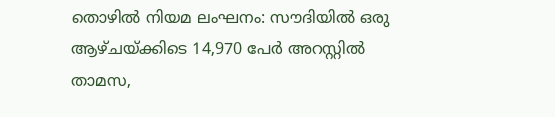തൊഴില്‍ നിയമ ലംഘനം: സൗദിയില്‍ ഒരു ആഴ്ചയ്ക്കിടെ 14,970 പേര്‍ അറസ്റ്റില്‍
താമസ,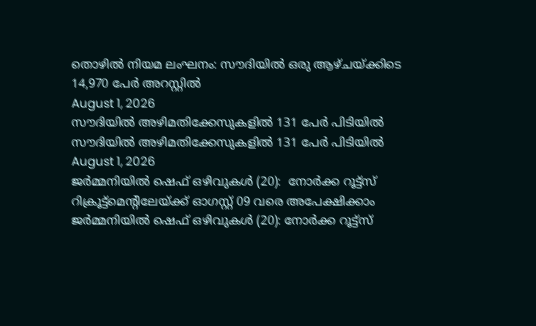തൊഴില്‍ നിയമ ലംഘനം: സൗദിയില്‍ ഒരു ആഴ്ചയ്ക്കിടെ 14,970 പേര്‍ അറസ്റ്റില്‍
August 1, 2026
സൗദിയില്‍ അഴിമതിക്കേസുകളില്‍ 131 പേര്‍ പിടിയില്‍
സൗദിയില്‍ അഴിമതിക്കേസുകളില്‍ 131 പേര്‍ പിടിയില്‍
August 1, 2026
ജര്‍മ്മനിയില്‍ ഷെഫ് ഒഴിവുകള്‍ (20):  നോര്‍ക്ക റൂട്ട്സ് റിക്രൂട്ട്മെന്റിലേയ്ക്ക് ഓഗസ്റ്റ് 09 വരെ അപേക്ഷിക്കാം
ജര്‍മ്മനിയില്‍ ഷെഫ് ഒഴിവുകള്‍ (20): നോര്‍ക്ക റൂട്ട്സ്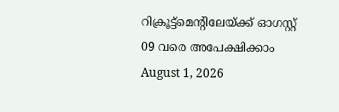റിക്രൂട്ട്മെന്റിലേയ്ക്ക് ഓഗസ്റ്റ് 09 വരെ അപേക്ഷിക്കാം
August 1, 2026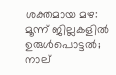ശക്തമായ മഴ: മൂന്ന് ജില്ലകളിൽ ഉരുൾപൊട്ടൽ; നാല്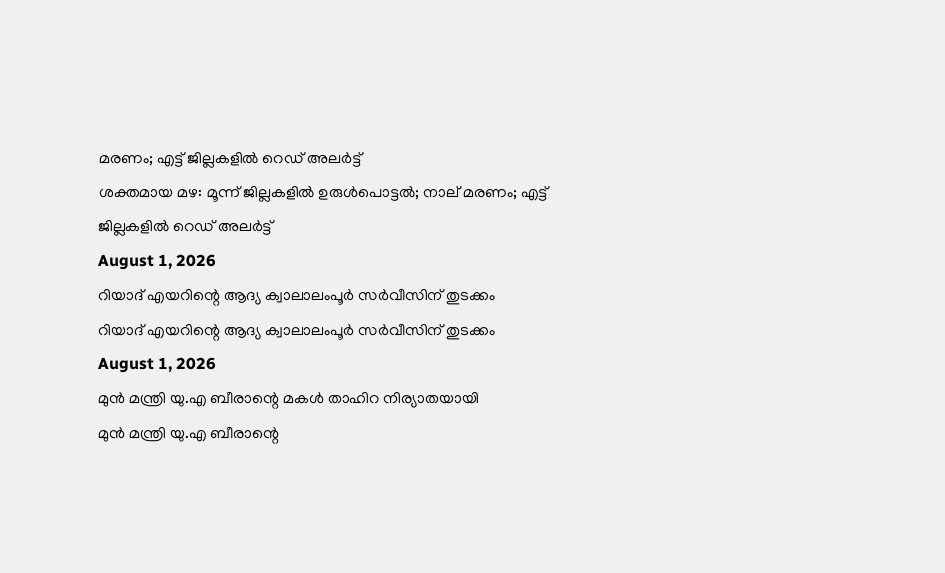മരണം; എട്ട് ജില്ലകളിൽ റെഡ് അലർട്ട്
ശക്തമായ മഴ: മൂന്ന് ജില്ലകളിൽ ഉരുൾപൊട്ടൽ; നാല് മരണം; എട്ട് ജില്ലകളിൽ റെഡ് അലർട്ട്
August 1, 2026
റിയാദ് എയറിന്റെ ആദ്യ ക്വാലാലംപൂര്‍ സര്‍വീസിന് തുടക്കം
റിയാദ് എയറിന്റെ ആദ്യ ക്വാലാലംപൂര്‍ സര്‍വീസിന് തുടക്കം
August 1, 2026
മുന്‍ മന്ത്രി യു.എ ബീരാന്റെ മകള്‍ താഹിറ നിര്യാതയായി
മുന്‍ മന്ത്രി യു.എ ബീരാന്റെ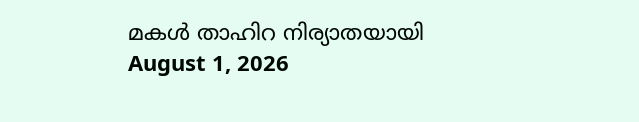മകള്‍ താഹിറ നിര്യാതയായി
August 1, 2026